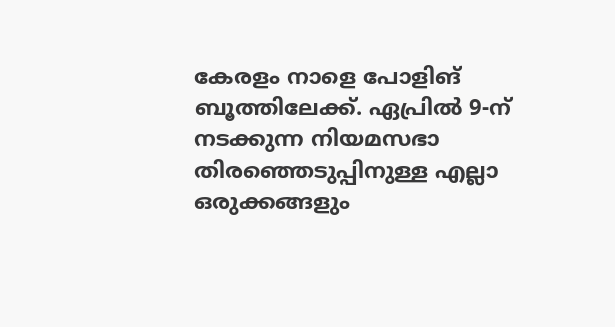കേരളം നാളെ പോളിങ് ബൂത്തിലേക്ക്. ഏപ്രിൽ 9-ന് നടക്കുന്ന നിയമസഭാ തിരഞ്ഞെടുപ്പിനുള്ള എല്ലാ ഒരുക്കങ്ങളും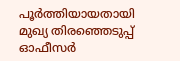പൂർത്തിയായതായി മുഖ്യ തിരഞ്ഞെടുപ്പ് ഓഫീസർ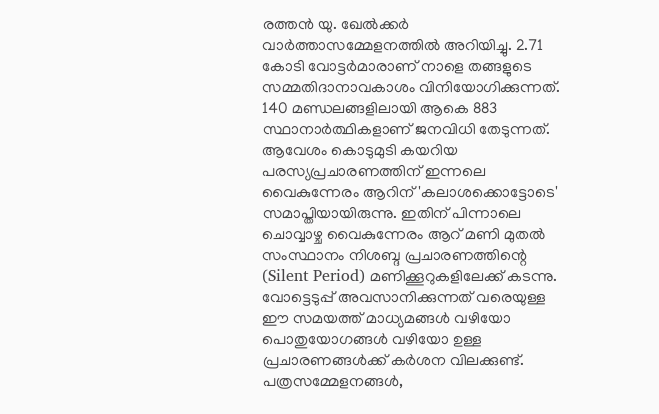രത്തൻ യു. ഖേൽക്കർ വാർത്താസമ്മേളനത്തിൽ അറിയിച്ചു. 2.71 കോടി വോട്ടർമാരാണ് നാളെ തങ്ങളുടെ സമ്മതിദാനാവകാശം വിനിയോഗിക്കുന്നത്. 140 മണ്ഡലങ്ങളിലായി ആകെ 883 സ്ഥാനാർത്ഥികളാണ് ജനവിധി തേടുന്നത്.
ആവേശം കൊടുമുടി കയറിയ പരസ്യപ്രചാരണത്തിന് ഇന്നലെ വൈകുന്നേരം ആറിന് 'കലാശക്കൊട്ടോടെ' സമാപ്തിയായിരുന്നു. ഇതിന് പിന്നാലെ ചൊവ്വാഴ്ച വൈകുന്നേരം ആറ് മണി മുതൽ സംസ്ഥാനം നിശബ്ദ പ്രചാരണത്തിന്റെ (Silent Period) മണിക്കൂറുകളിലേക്ക് കടന്നു. വോട്ടെടുപ്പ് അവസാനിക്കുന്നത് വരെയുള്ള ഈ സമയത്ത് മാധ്യമങ്ങൾ വഴിയോ പൊതുയോഗങ്ങൾ വഴിയോ ഉള്ള പ്രചാരണങ്ങൾക്ക് കർശന വിലക്കുണ്ട്.
പത്രസമ്മേളനങ്ങൾ,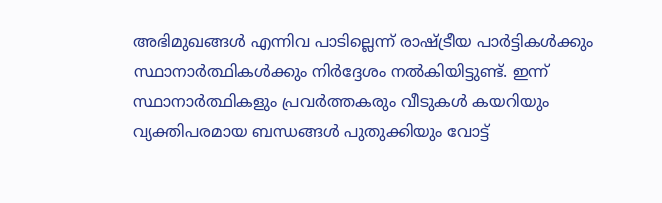അഭിമുഖങ്ങൾ എന്നിവ പാടില്ലെന്ന് രാഷ്ട്രീയ പാർട്ടികൾക്കും സ്ഥാനാർത്ഥികൾക്കും നിർദ്ദേശം നൽകിയിട്ടുണ്ട്. ഇന്ന് സ്ഥാനാർത്ഥികളും പ്രവർത്തകരും വീടുകൾ കയറിയും വ്യക്തിപരമായ ബന്ധങ്ങൾ പുതുക്കിയും വോട്ട്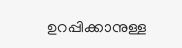ഉറപ്പിക്കാനുള്ള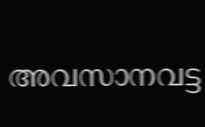അവസാനവട്ട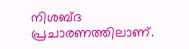നിശബ്ദ പ്രചാരണത്തിലാണ്.